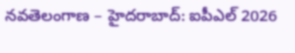నవతెలంగాణ – హైదరాబాద్: ఐపీఎల్ 2026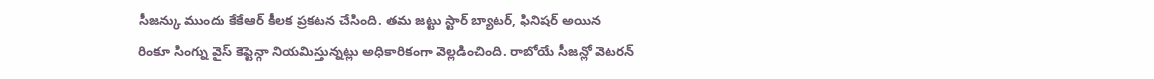సీజన్కు ముందు కేకేఆర్ కీలక ప్రకటన చేసింది. తమ జట్టు స్టార్ బ్యాటర్, ఫినిషర్ అయిన రింకూ సింగ్ను వైస్ కెప్టెన్గా నియమిస్తున్నట్లు అధికారికంగా వెల్లడించింది. రాబోయే సీజన్లో వెటరన్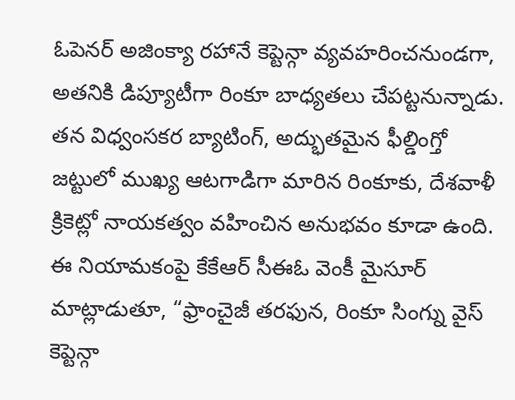ఓపెనర్ అజింక్యా రహానే కెప్టెన్గా వ్యవహరించనుండగా, అతనికి డిప్యూటీగా రింకూ బాధ్యతలు చేపట్టనున్నాడు. తన విధ్వంసకర బ్యాటింగ్, అద్భుతమైన ఫీల్డింగ్తో జట్టులో ముఖ్య ఆటగాడిగా మారిన రింకూకు, దేశవాళీ క్రికెట్లో నాయకత్వం వహించిన అనుభవం కూడా ఉంది. ఈ నియామకంపై కేకేఆర్ సీఈఓ వెంకీ మైసూర్ మాట్లాడుతూ, “ఫ్రాంచైజీ తరఫున, రింకూ సింగ్ను వైస్ కెప్టెన్గా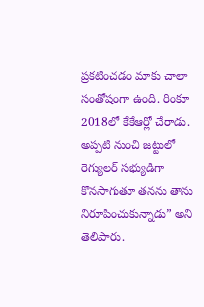ప్రకటించడం మాకు చాలా సంతోషంగా ఉంది. రింకూ 2018లో కేకేఆర్లో చేరాడు. అప్పటి నుంచి జట్టులో రెగ్యులర్ సభ్యుడిగా కొనసాగుతూ తనను తాను నిరూపించుకున్నాడు” అని తెలిపారు.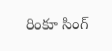రింకూ సింగ్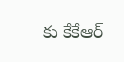కు కేకేఆర్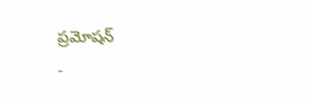ప్రమోషన్
-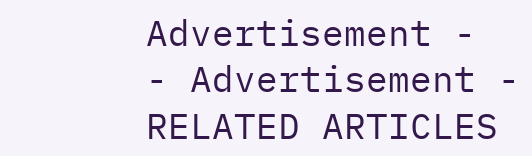Advertisement -
- Advertisement -
RELATED ARTICLES